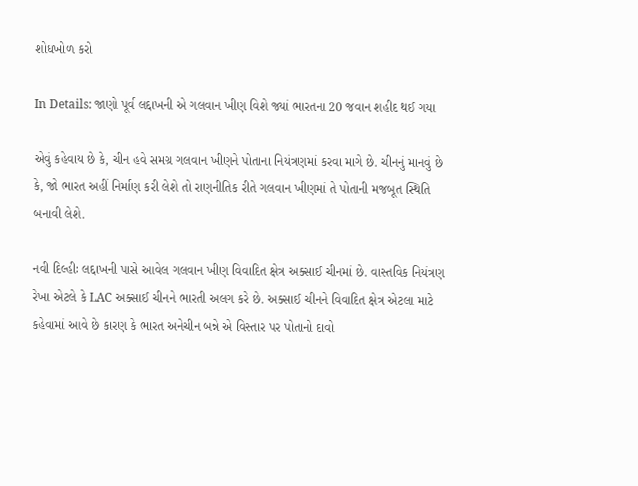શોધખોળ કરો

In Details: જાણો પૂર્વ લદ્દાખની એ ગલવાન ખીણ વિશે જ્યાં ભારતના 20 જવાન શહીદ થઈ ગયા

એવું કહેવાય છે કે, ચીન હવે સમગ્ર ગલવાન ખીણને પોતાના નિયંત્રણમાં કરવા માગે છે. ચીનનું માનવું છે કે, જો ભારત અહીં નિર્માણ કરી લેશે તો રાણનીતિક રીતે ગલવાન ખીણમાં તે પોતાની મજબૂત સ્થિતિ બનાવી લેશે.

નવી દિલ્હીઃ લદ્દાખની પાસે આવેલ ગલવાન ખીણ વિવાદિત ક્ષેત્ર અક્સાઈ ચીનમાં છે. વાસ્તવિક નિયંત્રણ રેખા એટલે કે LAC અક્સાઈ ચીનને ભારતી અલગ કરે છે. અક્સાઈ ચીનને વિવાદિત ક્ષેત્ર એટલા માટે કહેવામાં આવે છે કારણ કે ભારત અનેચીન બન્ને એ વિસ્તાર પર પોતાનો દાવો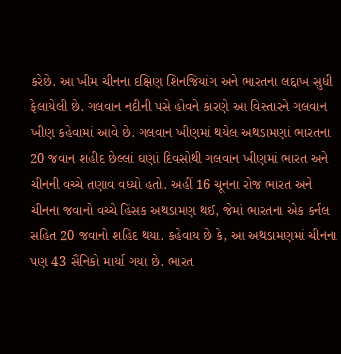કરેછે. આ ખીમ ચીનના દક્ષિણ શિનજિયાંગ અને ભારતના લદ્દાખ સુધી ફેલાયેલી છે. ગલવાન નદીની પસે હોવને કારણે આ વિસ્તારને ગલવાન ખીણ કહેવામાં આવે છે. ગલવાન ખીણમાં થયેલ અથડામણાં ભારતના 20 જવાન શહીદ છેલ્લાં ઘણાં દિવસોથી ગલવાન ખીણમાં ભારત અને ચીનની વચ્ચે તણાવ વધ્યો હતો. અહીં 16 ચૂનના રોજ ભારત અને ચીનના જવાનો વચ્ચે હિંસક અથડામણ થઈ, જેમાં ભારતના એક કર્નલ સહિત 20 જવાનો શહિદ થયા. કહેવાય છે કે, આ અથડામણમાં ચીનના પણ 43 સૈનિકો માર્યા ગયા છે. ભારત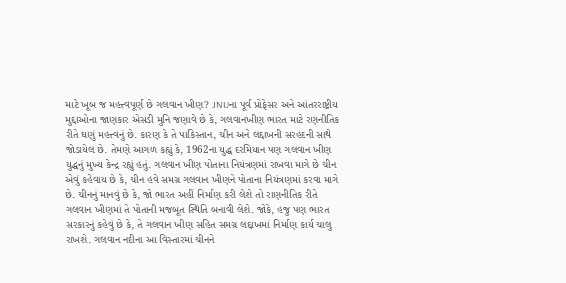માટે ખૂબ જ મહત્ત્વપૂર્ણ છે ગલવાન ખીણ? JNUના પૂર્વ પ્રોફેસર અને આંતરરાષ્ટ્રીય મુદ્દાઓના જાણકાર એસડી મુનિ જણાવે છે કે, ગલવાનખીણ ભારત માટે રણનીતિક રીતે ઘણું મહત્ત્વનું છે. કારણ કે તે પાકિસ્તાન, ચીન અને લદ્દાખની સરહદની સાથે જોડાયેલ છે. તેમણે આગળ કહ્યું કે, 1962ના યુદ્ધ દરમિયાન પણ ગલવાન ખીણ યુદ્ધનું મુખ્ય કેન્દ્ર રહ્યું હતું. ગલવાન ખીણ પોતાના નિયંત્રણમાં રાખવા માગે છે ચીન એવું કહેવાય છે કે, ચીન હવે સમગ્ર ગલવાન ખીણને પોતાના નિયંત્રણમાં કરવા માગે છે. ચીનનું માનવું છે કે, જો ભારત અહીં નિર્માણ કરી લેશે તો રાણનીતિક રીતે ગલવાન ખીણમાં તે પોતાની મજબૂત સ્થિતિ બનાવી લેશે. જોકે, હજુ પણ ભારત સરકારનું કહેવું છે કે, તે ગલવાન ખીણ સહિત સમગ્ર લદ્દાખમાં નિર્માણ કાર્ય ચાલુ રાખશે. ગલવાન નદીના આ વિસ્તારમાં ચીનને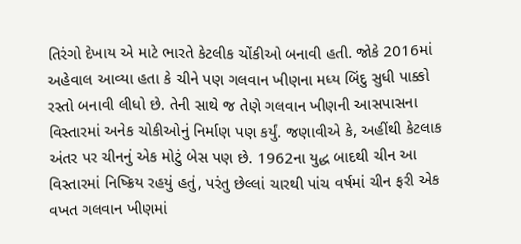તિરંગો દેખાય એ માટે ભારતે કેટલીક ચોંકીઓ બનાવી હતી. જોકે 2016માં અહેવાલ આવ્યા હતા કે ચીને પણ ગલવાન ખીણના મધ્ય બિંદુ સુધી પાક્કો રસ્તો બનાવી લીધો છે. તેની સાથે જ તેણે ગલવાન ખીણની આસપાસના વિસ્તારમાં અનેક ચોકીઓનું નિર્માણ પણ કર્યું. જણાવીએ કે, અહીંથી કેટલાક અંતર પર ચીનનું એક મોટું બેસ પણ છે. 1962ના યુદ્ધ બાદથી ચીન આ વિસ્તારમાં નિષ્ક્રિય રહયું હતું, પરંતુ છેલ્લાં ચારથી પાંચ વર્ષમાં ચીન ફરી એક વખત ગલવાન ખીણમાં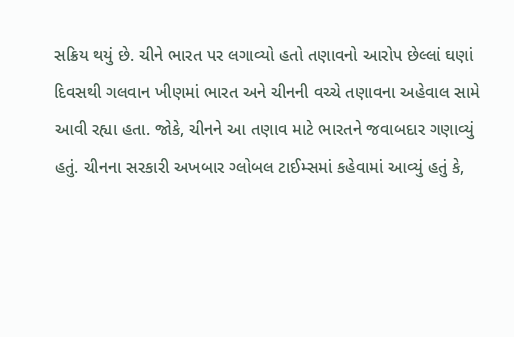સક્રિય થયું છે. ચીને ભારત પર લગાવ્યો હતો તણાવનો આરોપ છેલ્લાં ઘણાં દિવસથી ગલવાન ખીણમાં ભારત અને ચીનની વચ્ચે તણાવના અહેવાલ સામે આવી રહ્યા હતા. જોકે, ચીનને આ તણાવ માટે ભારતને જવાબદાર ગણાવ્યું હતું. ચીનના સરકારી અખબાર ગ્લોબલ ટાઈમ્સમાં કહેવામાં આવ્યું હતું કે,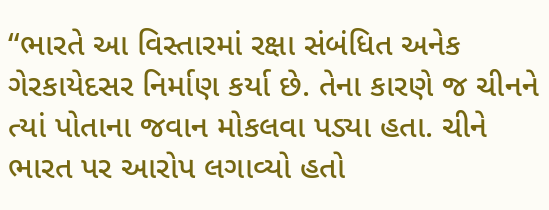“ભારતે આ વિસ્તારમાં રક્ષા સંબંધિત અનેક ગેરકાયેદસર નિર્માણ કર્યા છે. તેના કારણે જ ચીનને ત્યાં પોતાના જવાન મોકલવા પડ્યા હતા. ચીને ભારત પર આરોપ લગાવ્યો હતો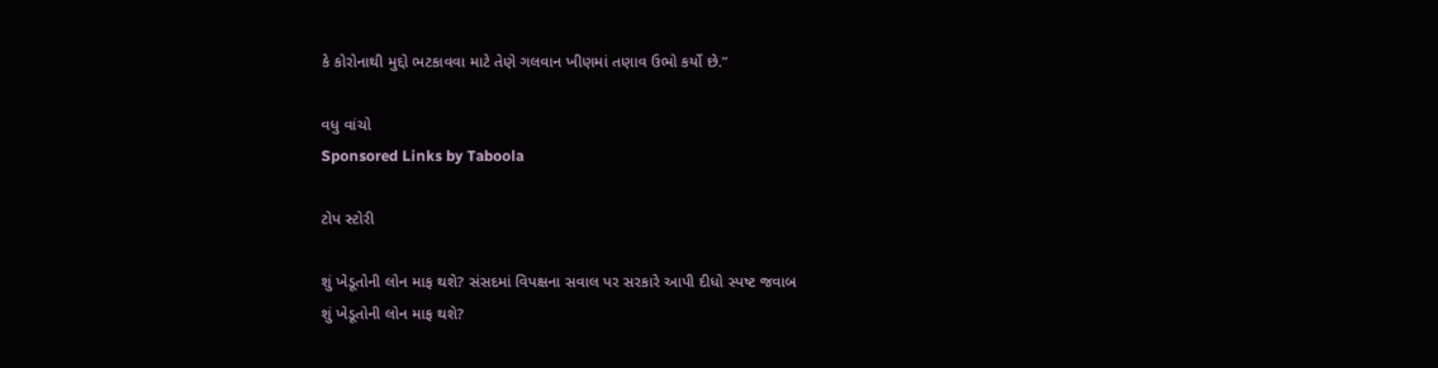કે કોરોનાથી મુદ્દો ભટકાવવા માટે તેણે ગલવાન ખીણમાં તણાવ ઉભો કર્યો છે.”

વધુ વાંચો
Sponsored Links by Taboola

ટોપ સ્ટોરી

શું ખેડૂતોની લોન માફ થશે? સંસદમાં વિપક્ષના સવાલ પર સરકારે આપી દીધો સ્પષ્ટ જવાબ
શું ખેડૂતોની લોન માફ થશે?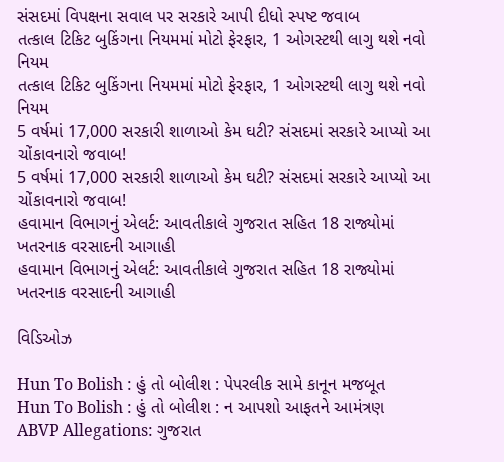સંસદમાં વિપક્ષના સવાલ પર સરકારે આપી દીધો સ્પષ્ટ જવાબ
તત્કાલ ટિકિટ બુકિંગના નિયમમાં મોટો ફેરફાર, 1 ઓગસ્ટથી લાગુ થશે નવો નિયમ
તત્કાલ ટિકિટ બુકિંગના નિયમમાં મોટો ફેરફાર, 1 ઓગસ્ટથી લાગુ થશે નવો નિયમ
5 વર્ષમાં 17,000 સરકારી શાળાઓ કેમ ઘટી? સંસદમાં સરકારે આપ્યો આ ચોંકાવનારો જવાબ!
5 વર્ષમાં 17,000 સરકારી શાળાઓ કેમ ઘટી? સંસદમાં સરકારે આપ્યો આ ચોંકાવનારો જવાબ!
હવામાન વિભાગનું એલર્ટ: આવતીકાલે ગુજરાત સહિત 18 રાજ્યોમાં ખતરનાક વરસાદની આગાહી
હવામાન વિભાગનું એલર્ટ: આવતીકાલે ગુજરાત સહિત 18 રાજ્યોમાં ખતરનાક વરસાદની આગાહી

વિડિઓઝ

Hun To Bolish : હું તો બોલીશ : પેપરલીક સામે કાનૂન મજબૂત
Hun To Bolish : હું તો બોલીશ : ન આપશો આફતને આમંત્રણ
ABVP Allegations: ગુજરાત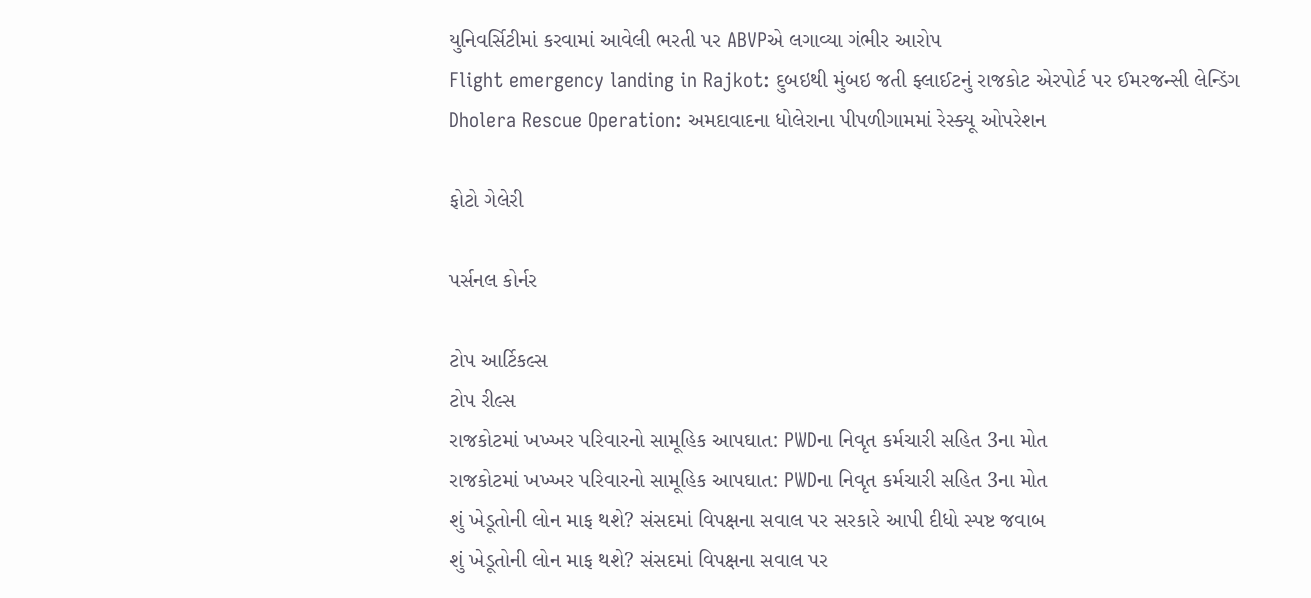યુનિવર્સિટીમાં કરવામાં આવેલી ભરતી પર ABVPએ લગાવ્યા ગંભીર આરોપ
Flight emergency landing in Rajkot: દુબઇથી મુંબઇ જતી ફ્લાઈટનું રાજકોટ એરપોર્ટ પર ઈમરજન્સી લેન્ડિંગ
Dholera Rescue Operation: અમદાવાદના ધોલેરાના પીપળીગામમાં રેસ્ક્યૂ ઓપરેશન

ફોટો ગેલેરી

પર્સનલ કોર્નર

ટોપ આર્ટિકલ્સ
ટોપ રીલ્સ
રાજકોટમાં ખખ્ખર પરિવારનો સામૂહિક આપઘાત: PWDના નિવૃત કર્મચારી સહિત 3ના મોત
રાજકોટમાં ખખ્ખર પરિવારનો સામૂહિક આપઘાત: PWDના નિવૃત કર્મચારી સહિત 3ના મોત
શું ખેડૂતોની લોન માફ થશે? સંસદમાં વિપક્ષના સવાલ પર સરકારે આપી દીધો સ્પષ્ટ જવાબ
શું ખેડૂતોની લોન માફ થશે? સંસદમાં વિપક્ષના સવાલ પર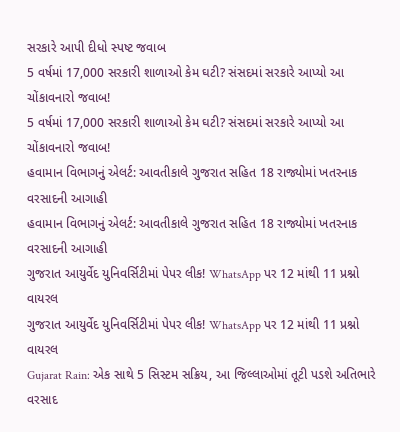સરકારે આપી દીધો સ્પષ્ટ જવાબ
5 વર્ષમાં 17,000 સરકારી શાળાઓ કેમ ઘટી? સંસદમાં સરકારે આપ્યો આ ચોંકાવનારો જવાબ!
5 વર્ષમાં 17,000 સરકારી શાળાઓ કેમ ઘટી? સંસદમાં સરકારે આપ્યો આ ચોંકાવનારો જવાબ!
હવામાન વિભાગનું એલર્ટ: આવતીકાલે ગુજરાત સહિત 18 રાજ્યોમાં ખતરનાક વરસાદની આગાહી
હવામાન વિભાગનું એલર્ટ: આવતીકાલે ગુજરાત સહિત 18 રાજ્યોમાં ખતરનાક વરસાદની આગાહી
ગુજરાત આયુર્વેદ યુનિવર્સિટીમાં પેપર લીક! WhatsApp પર 12 માંથી 11 પ્રશ્નો વાયરલ
ગુજરાત આયુર્વેદ યુનિવર્સિટીમાં પેપર લીક! WhatsApp પર 12 માંથી 11 પ્રશ્નો વાયરલ
Gujarat Rain: એક સાથે 5 સિસ્ટમ સક્રિય, આ જિલ્લાઓમાં તૂટી પડશે અતિભારે વરસાદ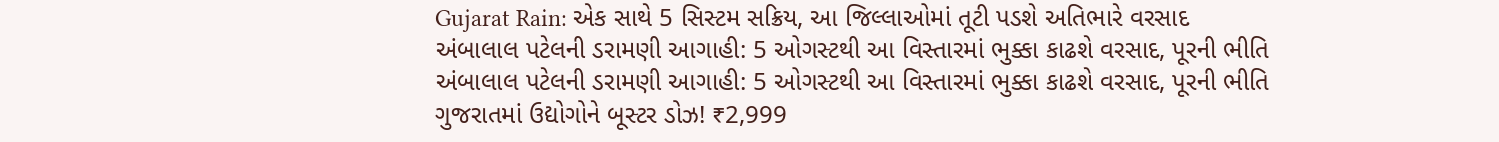Gujarat Rain: એક સાથે 5 સિસ્ટમ સક્રિય, આ જિલ્લાઓમાં તૂટી પડશે અતિભારે વરસાદ
અંબાલાલ પટેલની ડરામણી આગાહી: 5 ઓગસ્ટથી આ વિસ્તારમાં ભુક્કા કાઢશે વરસાદ, પૂરની ભીતિ
અંબાલાલ પટેલની ડરામણી આગાહી: 5 ઓગસ્ટથી આ વિસ્તારમાં ભુક્કા કાઢશે વરસાદ, પૂરની ભીતિ
ગુજરાતમાં ઉદ્યોગોને બૂસ્ટર ડોઝ! ₹2,999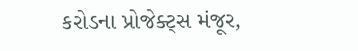કરોડના પ્રોજેક્ટ્સ મંજૂર,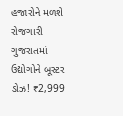હજારોને મળશે રોજગારી
ગુજરાતમાં ઉદ્યોગોને બૂસ્ટર ડોઝ! ₹2,999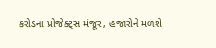કરોડના પ્રોજેક્ટ્સ મંજૂર, હજારોને મળશે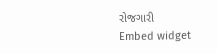રોજગારી
Embed widget